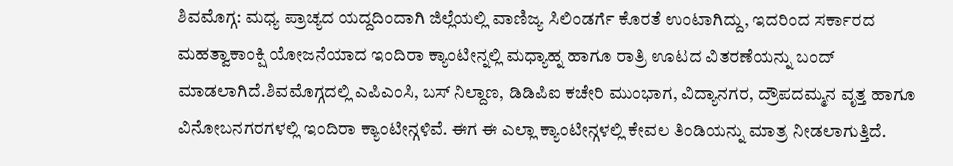ಶಿವಮೊಗ್ಗ: ಮಧ್ಯ ಪ್ರಾಚ್ಯದ ಯದ್ದದಿಂದಾಗಿ ಜಿಲ್ಲೆಯಲ್ಲಿ ವಾಣಿಜ್ಯ ಸಿಲಿಂಡರ್ಗೆ ಕೊರತೆ ಉಂಟಾಗಿದ್ದು, ಇದರಿಂದ ಸರ್ಕಾರದ ಮಹತ್ವಾಕಾಂಕ್ಷಿ ಯೋಜನೆಯಾದ ಇಂದಿರಾ ಕ್ಯಾಂಟೀನ್ನಲ್ಲಿ ಮಧ್ಯಾಹ್ನ ಹಾಗೂ ರಾತ್ರಿ ಊಟದ ವಿತರಣೆಯನ್ನು ಬಂದ್ ಮಾಡಲಾಗಿದೆ.ಶಿವಮೊಗ್ಗದಲ್ಲಿ ಎಪಿಎಂಸಿ, ಬಸ್ ನಿಲ್ದಾಣ, ಡಿಡಿಪಿಐ ಕಚೇರಿ ಮುಂಭಾಗ, ವಿದ್ಯಾನಗರ, ದ್ರೌಪದಮ್ಮನ ವೃತ್ತ ಹಾಗೂ ವಿನೋಬನಗರಗಳಲ್ಲಿ ಇಂದಿರಾ ಕ್ಯಾಂಟೀನ್ಗಳಿವೆ. ಈಗ ಈ ಎಲ್ಲಾ ಕ್ಯಾಂಟೀನ್ಗಳಲ್ಲಿ ಕೇವಲ ತಿಂಡಿಯನ್ನು ಮಾತ್ರ ನೀಡಲಾಗುತ್ತಿದೆ.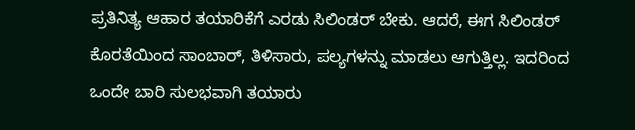ಪ್ರತಿನಿತ್ಯ ಆಹಾರ ತಯಾರಿಕೆಗೆ ಎರಡು ಸಿಲಿಂಡರ್ ಬೇಕು. ಆದರೆ, ಈಗ ಸಿಲಿಂಡರ್ ಕೊರತೆಯಿಂದ ಸಾಂಬಾರ್, ತಿಳಿಸಾರು, ಪಲ್ಯಗಳನ್ನು ಮಾಡಲು ಆಗುತ್ತಿಲ್ಲ. ಇದರಿಂದ ಒಂದೇ ಬಾರಿ ಸುಲಭವಾಗಿ ತಯಾರು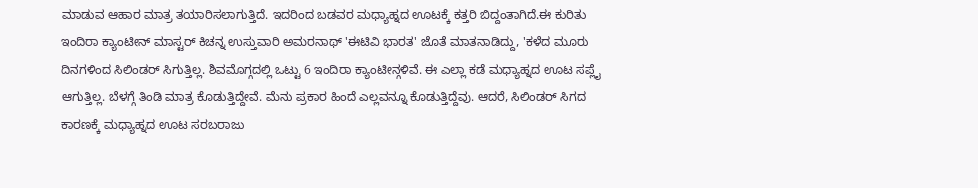ಮಾಡುವ ಆಹಾರ ಮಾತ್ರ ತಯಾರಿಸಲಾಗುತ್ತಿದೆ. ಇದರಿಂದ ಬಡವರ ಮಧ್ಯಾಹ್ನದ ಊಟಕ್ಕೆ ಕತ್ತರಿ ಬಿದ್ದಂತಾಗಿದೆ.ಈ ಕುರಿತು ಇಂದಿರಾ ಕ್ಯಾಂಟೀನ್ ಮಾಸ್ಟರ್ ಕಿಚನ್ನ ಉಸ್ತುವಾರಿ ಅಮರನಾಥ್ 'ಈಟಿವಿ ಭಾರತ' ಜೊತೆ ಮಾತನಾಡಿದ್ದು, 'ಕಳೆದ ಮೂರು ದಿನಗಳಿಂದ ಸಿಲಿಂಡರ್ ಸಿಗುತ್ತಿಲ್ಲ. ಶಿವಮೊಗ್ಗದಲ್ಲಿ ಒಟ್ಟು 6 ಇಂದಿರಾ ಕ್ಯಾಂಟೀನ್ಗಳಿವೆ. ಈ ಎಲ್ಲಾ ಕಡೆ ಮಧ್ಯಾಹ್ನದ ಊಟ ಸಪ್ಲೈ ಆಗುತ್ತಿಲ್ಲ. ಬೆಳಗ್ಗೆ ತಿಂಡಿ ಮಾತ್ರ ಕೊಡುತ್ತಿದ್ದೇವೆ. ಮೆನು ಪ್ರಕಾರ ಹಿಂದೆ ಎಲ್ಲವನ್ನೂ ಕೊಡುತ್ತಿದ್ದೆವು. ಆದರೆ, ಸಿಲಿಂಡರ್ ಸಿಗದ ಕಾರಣಕ್ಕೆ ಮಧ್ಯಾಹ್ನದ ಊಟ ಸರಬರಾಜು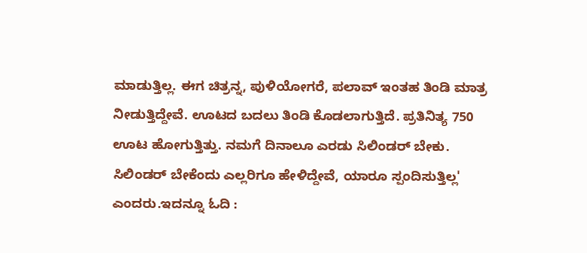ಮಾಡುತ್ತಿಲ್ಲ. ಈಗ ಚಿತ್ರನ್ನ, ಪುಳಿಯೋಗರೆ, ಪಲಾವ್ ಇಂತಹ ತಿಂಡಿ ಮಾತ್ರ ನೀಡುತ್ತಿದ್ದೇವೆ. ಊಟದ ಬದಲು ತಿಂಡಿ ಕೊಡಲಾಗುತ್ತಿದೆ. ಪ್ರತಿನಿತ್ಯ 750 ಊಟ ಹೋಗುತ್ತಿತ್ತು. ನಮಗೆ ದಿನಾಲೂ ಎರಡು ಸಿಲಿಂಡರ್ ಬೇಕು. ಸಿಲಿಂಡರ್ ಬೇಕೆಂದು ಎಲ್ಲರಿಗೂ ಹೇಳಿದ್ದೇವೆ, ಯಾರೂ ಸ್ಪಂದಿಸುತ್ತಿಲ್ಲ' ಎಂದರು.ಇದನ್ನೂ ಓದಿ :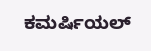ಕಮರ್ಷಿಯಲ್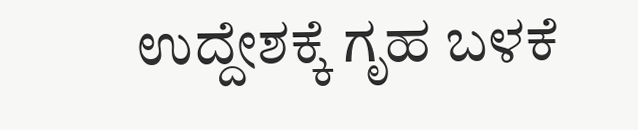ಉದ್ದೇಶಕ್ಕೆ ಗೃಹ ಬಳಕೆ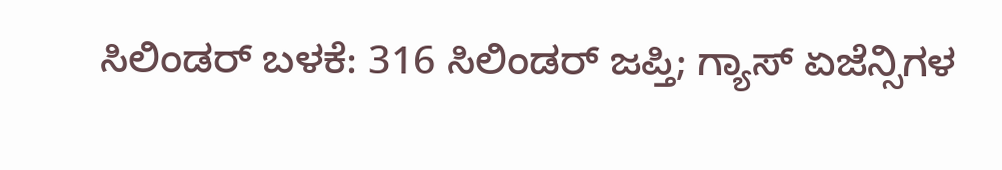ಸಿಲಿಂಡರ್ ಬಳಕೆ: 316 ಸಿಲಿಂಡರ್ ಜಪ್ತಿ; ಗ್ಯಾಸ್ ಏಜೆನ್ಸಿಗಳ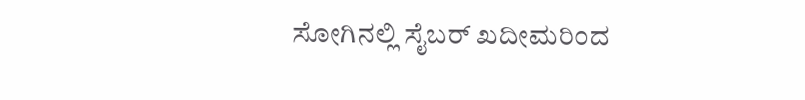ಸೋಗಿನಲ್ಲಿ ಸೈಬರ್ ಖದೀಮರಿಂದ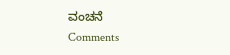ವಂಚನೆ
Comments